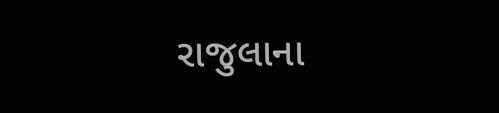રાજુલાના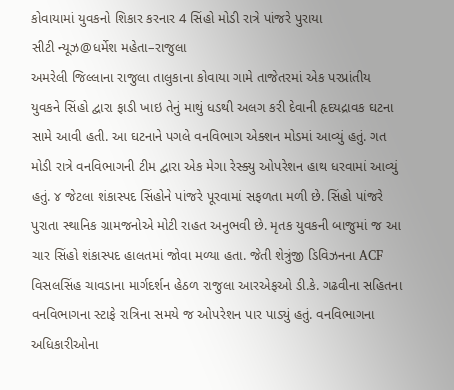કોવાયામાં યુવકનો શિકાર કરનાર 4 સિંહો મોડી રાત્રે પાંજરે પુરાયા
સીટી ન્યૂઝ@ધર્મેશ મહેતા–રાજુલા
અમરેલી જિલ્લાના રાજુલા તાલુકાના કોવાયા ગામે તાજેતરમાં એક પરપ્રાંતીય યુવકને સિંહો દ્વારા ફાડી ખાઇ તેનું માથું ધડથી અલગ કરી દેવાની હૃદયદ્રાવક ઘટના સામે આવી હતી. આ ઘટનાને પગલે વનવિભાગ એક્શન મોડમાં આવ્યું હતું. ગત મોડી રાત્રે વનવિભાગની ટીમ દ્વારા એક મેગા રેસ્ક્યુ ઓપરેશન હાથ ધરવામાં આવ્યું હતું. ૪ જેટલા શંકાસ્પદ સિંહોને પાંજરે પૂરવામાં સફળતા મળી છે. સિંહો પાંજરે પુરાતા સ્થાનિક ગ્રામજનોએ મોટી રાહત અનુભવી છે. મૃતક યુવકની બાજુમાં જ આ ચાર સિંહો શંકાસ્પદ હાલતમાં જોવા મળ્યા હતા. જેતી શેત્રુંજી ડિવિઝનના ACF વિસલસિંહ ચાવડાના માર્ગદર્શન હેઠળ રાજુલા આરએફઓ ડી.કે. ગઢવીના સહિતના વનવિભાગના સ્ટાફે રાત્રિના સમયે જ ઓપરેશન પાર પાડ્યું હતું. વનવિભાગના અધિકારીઓના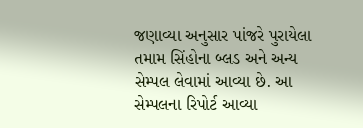જણાવ્યા અનુસાર પાંજરે પુરાયેલા તમામ સિંહોના બ્લડ અને અન્ય સેમ્પલ લેવામાં આવ્યા છે. આ સેમ્પલના રિપોર્ટ આવ્યા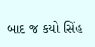બાદ જ કયો સિંહ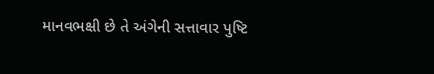માનવભક્ષી છે તે અંગેની સત્તાવાર પુષ્ટિ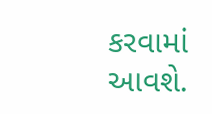કરવામાં આવશે.